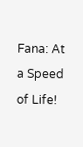Fana: At a Speed of Life!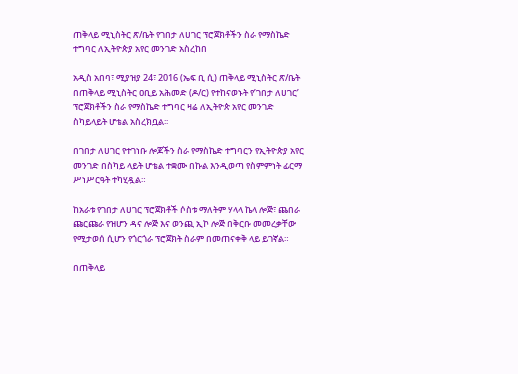ጠቅላይ ሚኒስትር ጽ/ቤት የገበታ ለሀገር ፕሮጀክቶችን ስራ የማስኬድ ተግባር ለኢትዮጵያ አየር መንገድ አስረከበ

አዲስ አበባ፣ ሚያዝያ 24፣ 2016 (ኤፍ ቢ ሲ) ጠቅላይ ሚኒስትር ጽ/ቤት በጠቅላይ ሚኒስትር ዐቢይ አሕመድ (ዶ/ር) የተከናወኑት የ’ገበታ ለሀገር’ ፕሮጀክቶችን ስራ የማስኬድ ተግባር ዛሬ ለኢትዮጵ አየር መንገድ ስካይላይት ሆቴል አስረክቧል፡፡

በገበታ ለሀገር የተገነቡ ሎጆችን ስራ የማስኬድ ተግባርን የኢትዮጵያ አየር መንገድ በስካይ ላይት ሆቴል ተቋሙ በኩል እንዲወጣ የስምምነት ፊርማ ሥነሥርዓት ተካሂዷል።

ከአራቱ የገበታ ለሀገር ፕሮጀክቶች ሶስቱ ማለትም ሃላላ ኬላ ሎጅ፣ ጨበራ ጩርጩራ የዝሆን ዳና ሎጅ እና ወንጪ ኢኮ ሎጅ በቅርቡ መመረቃቸው የሚታወሰ ሲሆን የጎርጎራ ፕሮጀክት ስራም በመጠናቀቅ ላይ ይገኛል።

በጠቅላይ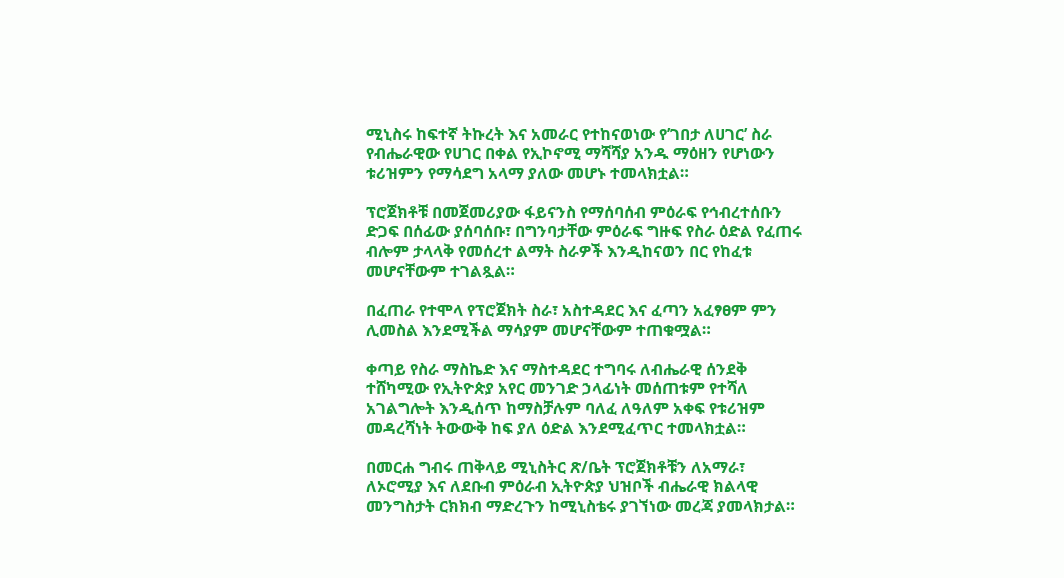ሚኒስሩ ከፍተኛ ትኩረት እና አመራር የተከናወነው የ’ገበታ ለሀገር’ ስራ የብሔራዊው የሀገር በቀል የኢኮኖሚ ማሻሻያ አንዱ ማዕዘን የሆነውን ቱሪዝምን የማሳደግ አላማ ያለው መሆኑ ተመላክቷል።

ፕሮጀክቶቹ በመጀመሪያው ፋይናንስ የማሰባሰብ ምዕራፍ የኅብረተሰቡን ድጋፍ በሰፊው ያሰባሰቡ፣ በግንባታቸው ምዕራፍ ግዙፍ የስራ ዕድል የፈጠሩ ብሎም ታላላቅ የመሰረተ ልማት ስራዎች እንዲከናወን በር የከፈቱ መሆናቸውም ተገልጿል።

በፈጠራ የተሞላ የፕሮጀክት ስራ፣ አስተዳደር እና ፈጣን አፈፃፀም ምን ሊመስል እንደሚችል ማሳያም መሆናቸውም ተጠቁሟል።

ቀጣይ የስራ ማስኬድ እና ማስተዳደር ተግባሩ ለብሔራዊ ሰንደቅ ተሸካሚው የኢትዮጵያ አየር መንገድ ኃላፊነት መሰጠቱም የተሻለ አገልግሎት እንዲሰጥ ከማስቻሉም ባለፈ ለዓለም አቀፍ የቱሪዝም መዳረሻነት ትውውቅ ከፍ ያለ ዕድል እንደሚፈጥር ተመላክቷል።

በመርሐ ግብሩ ጠቅላይ ሚኒስትር ጽ/ቤት ፕሮጀክቶቹን ለአማራ፣ ለኦሮሚያ እና ለደቡብ ምዕራብ ኢትዮጵያ ህዝቦች ብሔራዊ ክልላዊ መንግስታት ርክክብ ማድረጉን ከሚኒስቴሩ ያገኘነው መረጃ ያመላክታል።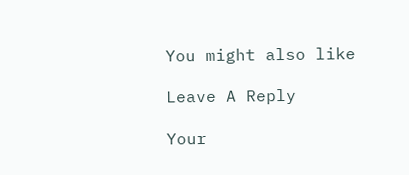You might also like

Leave A Reply

Your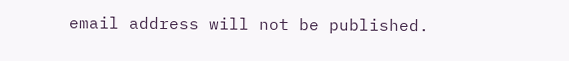email address will not be published.